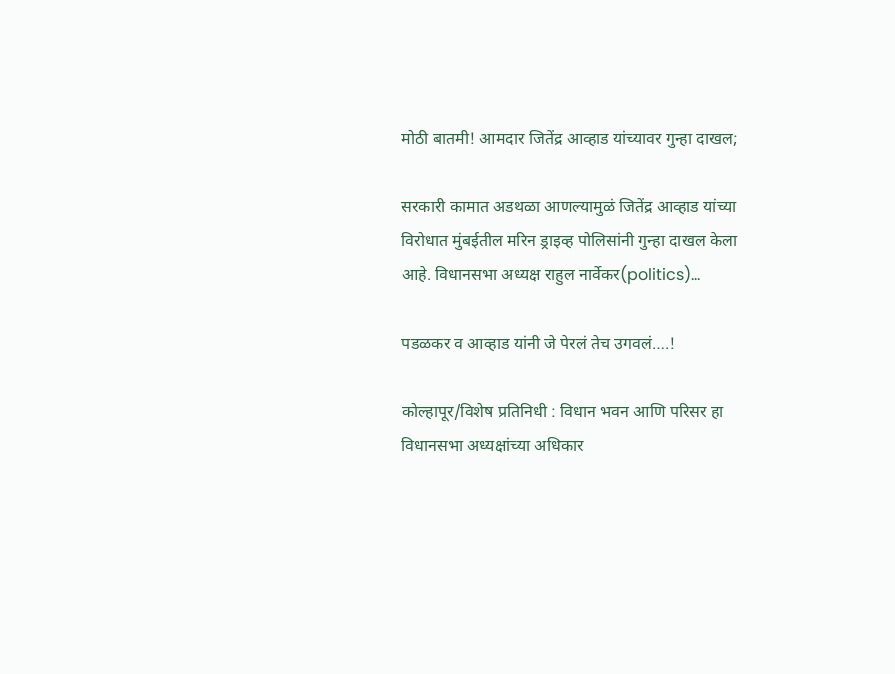मोठी बातमी! आमदार जितेंद्र आव्हाड यांच्यावर गुन्हा दाखल;

सरकारी कामात अडथळा आणल्यामुळं जितेंद्र आव्हाड यांच्या विरोधात मुंबईतील मरिन ड्राइव्ह पोलिसांनी गुन्हा दाखल केला आहे. विधानसभा अध्यक्ष राहुल नार्वेकर(politics)…

पडळकर व आव्हाड यांनी जे पेरलं तेच उगवलं….!

कोल्हापूर/विशेष प्रतिनिधी : विधान भवन आणि परिसर हा विधानसभा अध्यक्षांच्या अधिकार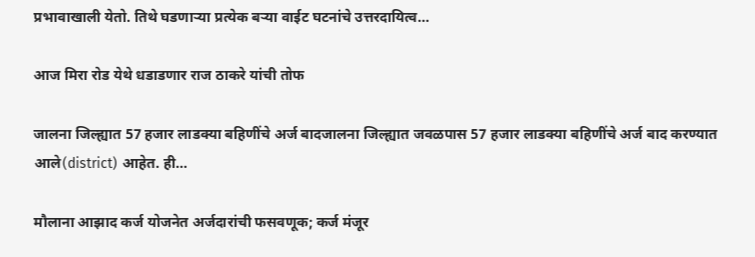प्रभावाखाली येतो. तिथे घडणाऱ्या प्रत्येक बऱ्या वाईट घटनांचे उत्तरदायित्व…

आज मिरा रोड येथे धडाडणार राज ठाकरे यांची तोफ

जालना जिल्ह्यात 57 हजार लाडक्या बहिणींचे अर्ज बादजालना जिल्ह्यात जवळपास 57 हजार लाडक्या बहिणींचे अर्ज बाद करण्यात आले(district) आहेत. ही…

मौलाना आझाद कर्ज योजनेत अर्जदारांची फसवणूक; कर्ज मंजूर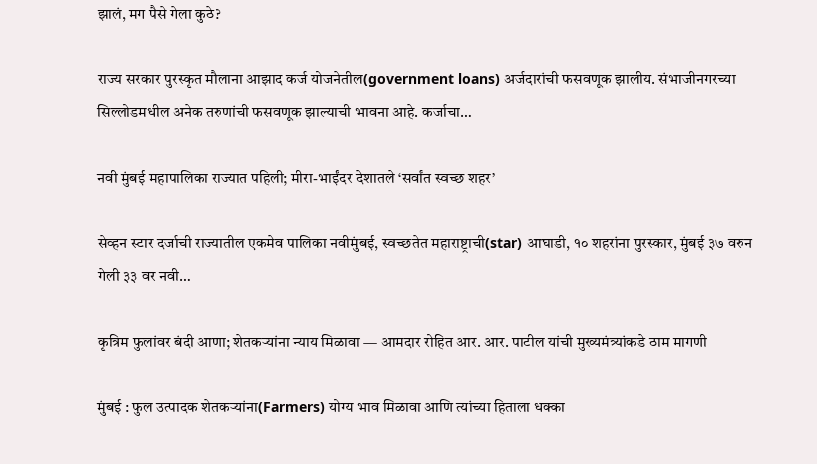झालं, मग पैसे गेला कुठे?

राज्य सरकार पुरस्कृत मौलाना आझाद कर्ज योजनेतील(government loans) अर्जदारांची फसवणूक झालीय. संभाजीनगरच्या सिल्लोडमधील अनेक तरुणांची फसवणूक झाल्याची भावना आहे. कर्जाचा…

नवी मुंबई महापालिका राज्यात पहिली; मीरा-भाईंदर देशातले ‘सर्वांत स्वच्छ शहर’

सेव्हन स्टार दर्जाची राज्यातील एकमेव पालिका नवीमुंबई, स्वच्छतेत महाराष्ट्राची(star) आघाडी, १० शहरांना पुरस्कार, मुंबई ३७ वरुन गेली ३३ वर नवी…

कृत्रिम फुलांवर बंदी आणा; शेतकऱ्यांना न्याय मिळावा — आमदार रोहित आर. आर. पाटील यांची मुख्यमंत्र्यांकडे ठाम मागणी

मुंबई : फुल उत्पादक शेतकऱ्यांना(Farmers) योग्य भाव मिळावा आणि त्यांच्या हिताला धक्का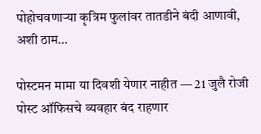पोहोचवणाऱ्या कृत्रिम फुलांवर तातडीने बंदी आणावी, अशी ठाम…

पोस्टमन मामा या दिवशी येणार नाहीत — 21 जुलै रोजी पोस्ट ऑफिसचे व्यवहार बंद राहणार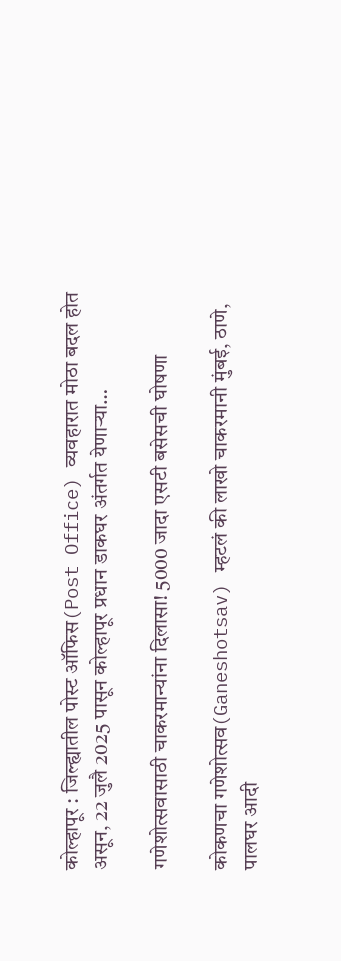कोल्हापूर : जिल्ह्यातील पोस्ट ऑफिस(Post Office) व्यवहारात मोठा बदल होत असून, 22 जुलै 2025 पासून कोल्हापूर प्रधान डाकघर अंतर्गत येणाऱ्या…

गणेशोत्सवासाठी चाकरमान्यांना दिलासा! 5000 जादा एसटी बसेसची घोषणा

कोकणचा गणेशोत्सव(Ganeshotsav) म्हटलं की लाखो चाकरमानी मुंबई, ठाणे, पालघर आदी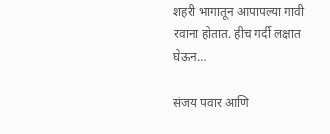शहरी भागातून आपापल्या गावी रवाना होतात. हीच गर्दी लक्षात घेऊन…

संजय पवार आणि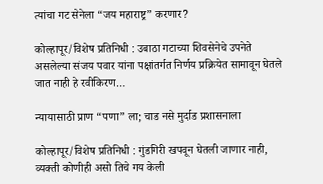त्यांचा गट सेनेला “जय महाराष्ट्र” करणार?

कोल्हापूर/विशेष प्रतिनिधी : उबाठा गटाच्या शिवसेनेचे उपनेते असलेल्या संजय पवार यांना पक्षांतर्गत निर्णय प्रक्रियेत सामावून घेतले जात नाही हे रवीकिरण…

न्यायासाठी प्राण “पणा” ला; चाड नसे मुर्दाड प्रशासनाला

कोल्हापूर/विशेष प्रतिनिधी : गुंडगिरी खपवून घेतली जाणार नाही, व्यक्ती कोणीही असो तिचे गय केली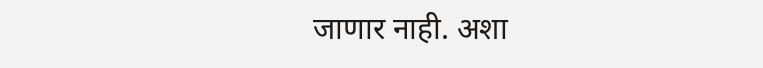जाणार नाही. अशा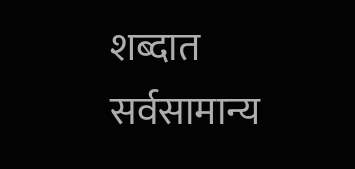शब्दात सर्वसामान्य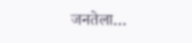जनतेला…